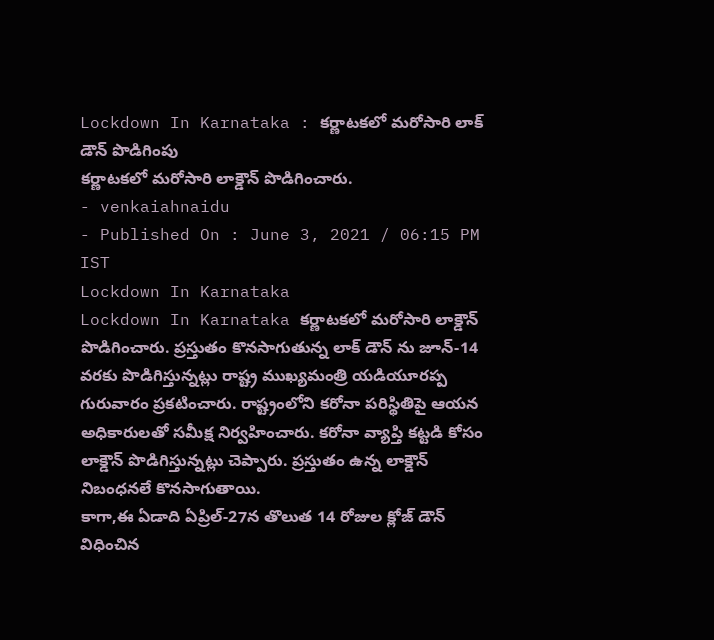Lockdown In Karnataka : కర్ణాటకలో మరోసారి లాక్ డౌన్ పొడిగింపు
కర్ణాటకలో మరోసారి లాక్డౌన్ పొడిగించారు.
- venkaiahnaidu
- Published On : June 3, 2021 / 06:15 PM IST
Lockdown In Karnataka
Lockdown In Karnataka కర్ణాటకలో మరోసారి లాక్డౌన్ పొడిగించారు. ప్రస్తుతం కొనసాగుతున్న లాక్ డౌన్ ను జూన్-14 వరకు పొడిగిస్తున్నట్లు రాష్ట్ర ముఖ్యమంత్రి యడియూరప్ప గురువారం ప్రకటించారు. రాష్ట్రంలోని కరోనా పరిస్థితిపై ఆయన అధికారులతో సమీక్ష నిర్వహించారు. కరోనా వ్యాప్తి కట్టడి కోసం లాక్డౌన్ పొడిగిస్తున్నట్లు చెప్పారు. ప్రస్తుతం ఉన్న లాక్డౌన్ నిబంధనలే కొనసాగుతాయి.
కాగా,ఈ ఏడాది ఏప్రిల్-27న తొలుత 14 రోజుల క్లోజ్ డౌన్ విధించిన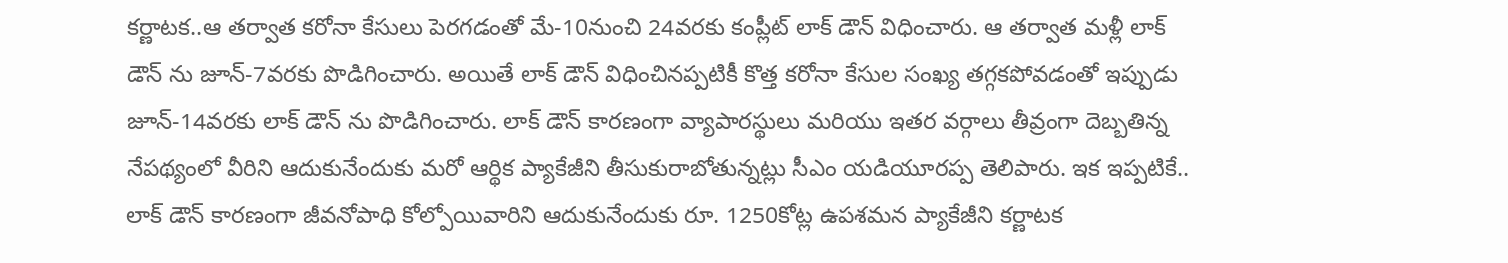కర్ణాటక..ఆ తర్వాత కరోనా కేసులు పెరగడంతో మే-10నుంచి 24వరకు కంప్లీట్ లాక్ డౌన్ విధించారు. ఆ తర్వాత మళ్లీ లాక్ డౌన్ ను జూన్-7వరకు పొడిగించారు. అయితే లాక్ డౌన్ విధించినప్పటికీ కొత్త కరోనా కేసుల సంఖ్య తగ్గకపోవడంతో ఇప్పుడు జూన్-14వరకు లాక్ డౌన్ ను పొడిగించారు. లాక్ డౌన్ కారణంగా వ్యాపారస్థులు మరియు ఇతర వర్గాలు తీవ్రంగా దెబ్బతిన్న నేపథ్యంలో వీరిని ఆదుకునేందుకు మరో ఆర్థిక ప్యాకేజీని తీసుకురాబోతున్నట్లు సీఎం యడియూరప్ప తెలిపారు. ఇక ఇప్పటికే.. లాక్ డౌన్ కారణంగా జీవనోపాధి కోల్పోయివారిని ఆదుకునేందుకు రూ. 1250కోట్ల ఉపశమన ప్యాకేజీని కర్ణాటక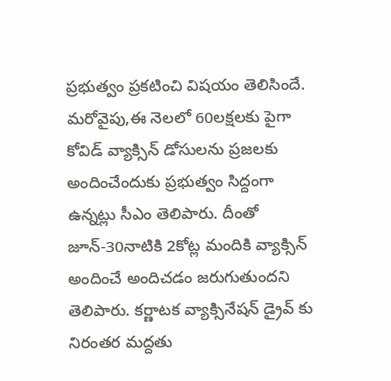ప్రభుత్వం ప్రకటించి విషయం తెలిసిందే.
మరోవైపు,ఈ నెలలో 60లక్షలకు పైగా కోవిడ్ వ్యాక్సిన్ డోసులను ప్రజలకు అందించేందుకు ప్రభుత్వం సిద్దంగా ఉన్నట్లు సీఎం తెలిపారు. దీంతో జూన్-30నాటికి 2కోట్ల మందికి వ్యాక్సిన్ అందించే అందిచడం జరుగుతుందని తెలిపారు. కర్ణాటక వ్యాక్సినేషన్ డ్రైవ్ కు నిరంతర మద్దతు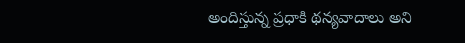అందిస్తున్న ప్రధాకి థన్యవాదాలు అని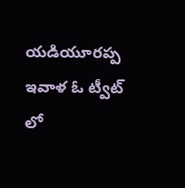యడియూరప్ప ఇవాళ ఓ ట్వీట్ లో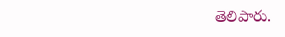తెలిపారు.